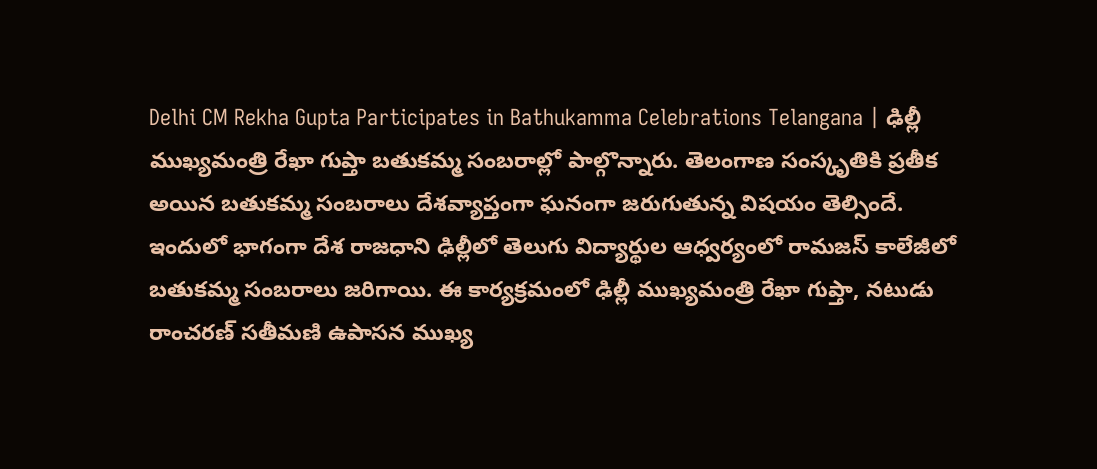Delhi CM Rekha Gupta Participates in Bathukamma Celebrations Telangana | ఢిల్లీ ముఖ్యమంత్రి రేఖా గుప్తా బతుకమ్మ సంబరాల్లో పాల్గొన్నారు. తెలంగాణ సంస్కృతికి ప్రతీక అయిన బతుకమ్మ సంబరాలు దేశవ్యాప్తంగా ఘనంగా జరుగుతున్న విషయం తెల్సిందే.
ఇందులో భాగంగా దేశ రాజధాని ఢిల్లీలో తెలుగు విద్యార్థుల ఆధ్వర్యంలో రామజస్ కాలేజీలో బతుకమ్మ సంబరాలు జరిగాయి. ఈ కార్యక్రమంలో ఢిల్లీ ముఖ్యమంత్రి రేఖా గుప్తా, నటుడు రాంచరణ్ సతీమణి ఉపాసన ముఖ్య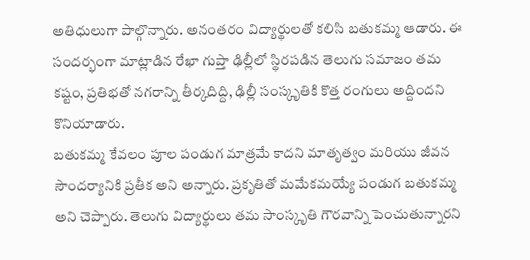అతిధులుగా పాల్గొన్నారు. అనంతరం విద్యార్థులతో కలిసి బతుకమ్మ ఆడారు. ఈ సందర్భంగా మాట్లాడిన రేఖా గుప్తా ఢిల్లీలో స్థిరపడిన తెలుగు సమాజం తమ కష్టం, ప్రతిభతో నగరాన్ని తీర్కదిద్ది, ఢిల్లీ సంస్కృతికి కొత్త రంగులు అద్దిందని కొనియాడారు.
బతుకమ్మ కేవలం పూల పండుగ మాత్రమే కాదని మాతృత్వం మరియు జీవన సౌందర్యానికి ప్రతీక అని అన్నారు. ప్రకృతితో మమేకమయ్యే పండుగ బతుకమ్మ అని చెప్పారు. తెలుగు విద్యార్థులు తమ సాంస్కృతి గౌరవాన్ని పెంచుతున్నారని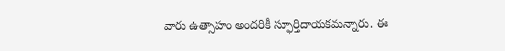వారు ఉత్సాహం అందరికీ స్ఫూర్తిదాయకమన్నారు. ఈ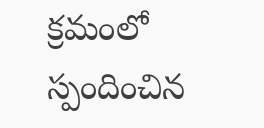క్రమంలో స్పందించిన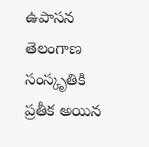ఉపాసన తెలంగాణ సంస్కృతికి ప్రతీక అయిన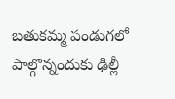బతుకమ్మ పండుగలో పాల్గొన్నందుకు ఢిల్లీ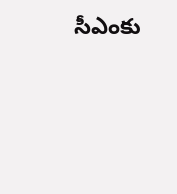సీఎంకు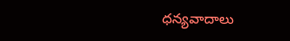ధన్యవాదాలు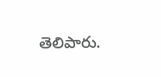తెలిపారు.